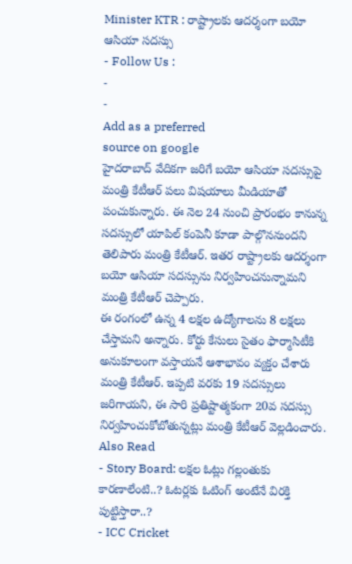Minister KTR : రాష్ట్రాలకు ఆదర్శంగా బయో ఆసియా సదస్సు
- Follow Us :
-
-
Add as a preferred
source on google
హైదరాబాద్ వేదికగా జరిగే బయో ఆసియా సదస్సుపై మంత్రి కేటీఆర్ పలు విషయాలు మీడియాతో పంచుకున్నారు. ఈ నెల 24 నుంచి ప్రారంభం కానున్న సదస్సులో యాపిల్ కంపెనీ కూడా పాల్గొననుందని తెలిపారు మంత్రి కేటీఆర్. ఇతర రాష్ట్రాలకు ఆదర్శంగా బయో ఆసియా సదస్సును నిర్వహించనున్నామని మంత్రి కేటీఆర్ చెప్పారు.
ఈ రంగంలో ఉన్న 4 లక్షల ఉద్యోగాలను 8 లక్షలు చేస్తామని అన్నారు. కోర్టు కేసులు సైతం ఫార్మాసిటీకి అనుకూలంగా వస్తాయనే ఆశాభావం వ్యక్తం చేశారు మంత్రి కేటీఆర్. ఇప్పటి వరకు 19 సదస్సులు జరిగాయని, ఈ సారి ప్రతిష్టాత్మకంగా 20వ సదస్సు నిర్వహించుకోబోతున్నట్లు మంత్రి కేటీఆర్ వెల్లడించారు.
Also Read
- Story Board: లక్షల ఓట్లు గల్లంతుకు కారణాలేంటి..? ఓటర్లకు ఓటింగ్ అంటేనే విరక్తి పుట్టిస్తారా..?
- ICC Cricket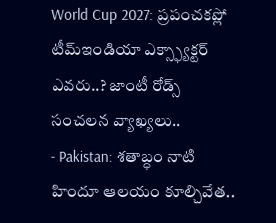World Cup 2027: ప్రపంచకప్లో టీమ్ఇండియా ఎక్స్ఫ్యాక్టర్ ఎవరు..? జాంటీ రోడ్స్ సంచలన వ్యాఖ్యలు..
- Pakistan: శతాబ్ధం నాటి హిందూ ఆలయం కూల్చివేత..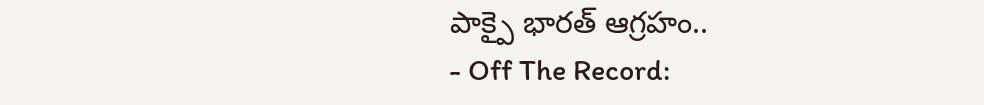పాక్పై భారత్ ఆగ్రహం..
- Off The Record: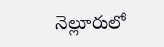నెల్లూరులో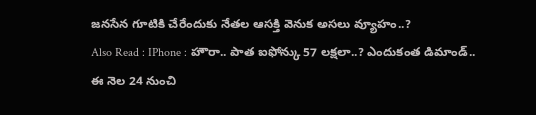జనసేన గూటికి చేరేందుకు నేతల ఆసక్తి వెనుక అసలు వ్యూహం..?
Also Read : IPhone : హౌరా.. పాత ఐఫోన్కు 57 లక్షలా..? ఎందుకంత డిమాండ్..
ఈ నెల 24 నుంచి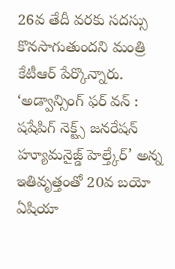26వ తేదీ వరకు సదస్సు కొనసాగుతుందని మంత్రి కేటీఆర్ పేర్కొన్నారు. ‘అడ్వాన్సింగ్ ఫర్ వన్ : షషేపిగ్ నెక్ట్స్ జనరేషన్ హ్యూమనైజ్డ్ హెల్త్కేర్’ అన్న ఇతివృత్తంతో 20వ బయో ఏషియా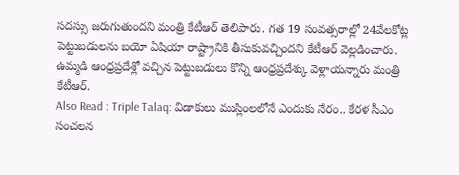సదస్సు జరుగుతుందని మంత్రి కేటీఆర్ తెలిపారు. గత 19 సంవత్సరాల్లో 24వేలకోట్ల పెట్టుబడులను బయో ఏషియా రాష్ట్రానికి తీసుకువచ్చిందని కేటీఆర్ వెల్లడించారు. ఉమ్మడి ఆంధ్రప్రదేశ్లో వచ్చిన పెట్టుబడులు కొన్ని ఆంధ్రప్రదేశ్కు వెళ్లాయన్నారు మంత్రి కేటీఆర్.
Also Read : Triple Talaq: విడాకులు ముస్లింలలోనే ఎందుకు నేరం.. కేరళ సీఎం సంచలన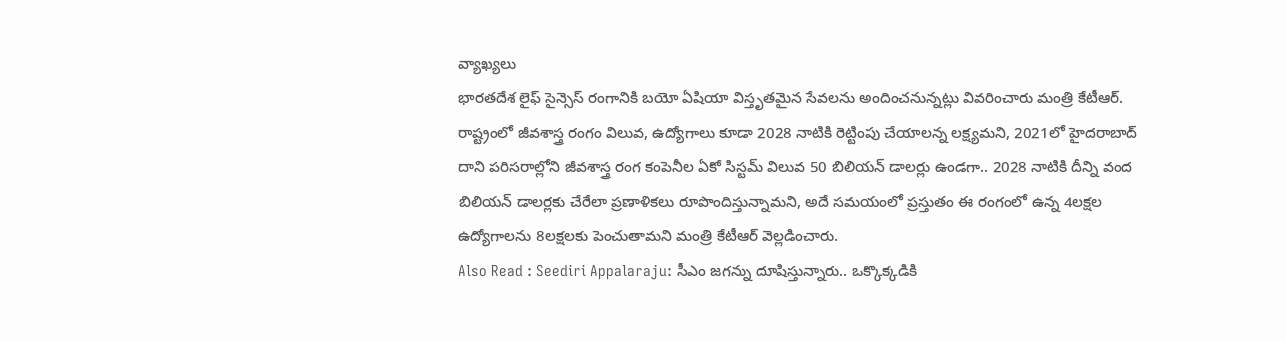వ్యాఖ్యలు
భారతదేశ లైఫ్ సైన్సెస్ రంగానికి బయో ఏషియా విస్తృతమైన సేవలను అందించనున్నట్లు వివరించారు మంత్రి కేటీఆర్. రాష్ట్రంలో జీవశాస్త్ర రంగం విలువ, ఉద్యోగాలు కూడా 2028 నాటికి రెట్టింపు చేయాలన్న లక్ష్యమని, 2021లో హైదరాబాద్ దాని పరిసరాల్లోని జీవశాస్త్ర రంగ కంపెనీల ఏకో సిస్టమ్ విలువ 50 బిలియన్ డాలర్లు ఉండగా.. 2028 నాటికి దీన్ని వంద బిలియన్ డాలర్లకు చేరేలా ప్రణాళికలు రూపొందిస్తున్నామని, అదే సమయంలో ప్రస్తుతం ఈ రంగంలో ఉన్న 4లక్షల ఉద్యోగాలను 8లక్షలకు పెంచుతామని మంత్రి కేటీఆర్ వెల్లడించారు.
Also Read : Seediri Appalaraju: సీఎం జగన్ను దూషిస్తున్నారు.. ఒక్కొక్కడికి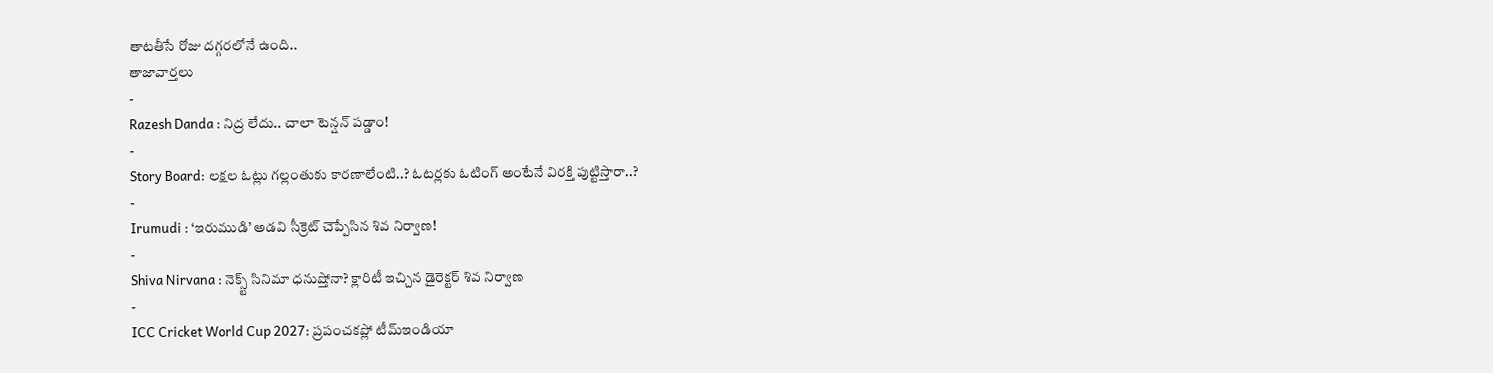తాటతీసే రోజు దగ్గరలోనే ఉంది..
తాజావార్తలు
-
Razesh Danda : నిద్ర లేదు.. చాలా టెన్షన్ పడ్డాం!
-
Story Board: లక్షల ఓట్లు గల్లంతుకు కారణాలేంటి..? ఓటర్లకు ఓటింగ్ అంటేనే విరక్తి పుట్టిస్తారా..?
-
Irumudi : ‘ఇరుముడి’ అడవి సీక్రెట్ చెప్పేసిన శివ నిర్వాణ!
-
Shiva Nirvana : నెక్స్ట్ సినిమా ధనుష్తోనా? క్లారిటీ ఇచ్చిన డైరెక్టర్ శివ నిర్వాణ
-
ICC Cricket World Cup 2027: ప్రపంచకప్లో టీమ్ఇండియా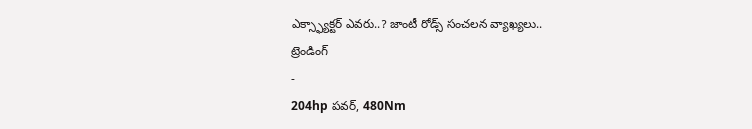ఎక్స్ఫ్యాక్టర్ ఎవరు..? జాంటీ రోడ్స్ సంచలన వ్యాఖ్యలు..
ట్రెండింగ్
-
204hp పవర్, 480Nm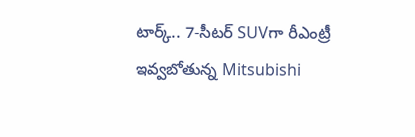టార్క్.. 7-సీటర్ SUVగా రీఎంట్రీ ఇవ్వబోతున్న Mitsubishi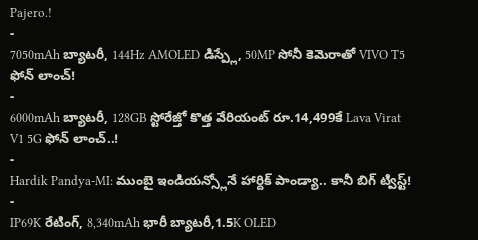Pajero.!
-
7050mAh బ్యాటరీ, 144Hz AMOLED డిస్ప్లే, 50MP సోనీ కెమెరాతో VIVO T5 ఫోన్ లాంచ్!
-
6000mAh బ్యాటరీ, 128GB స్టోరేజ్తో కొత్త వేరియంట్ రూ.14,499కే Lava Virat V1 5G ఫోన్ లాంచ్..!
-
Hardik Pandya-MI: ముంబై ఇండియన్స్లోనే హార్దిక్ పాండ్యా.. కానీ బిగ్ ట్విస్ట్!
-
IP69K రేటింగ్, 8,340mAh భారీ బ్యాటరీ,1.5K OLED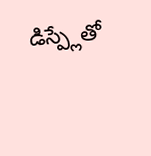డిస్ప్లేతో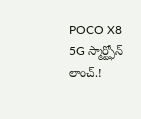POCO X8 5G స్మార్ట్ఫోన్ లాంచ్.!